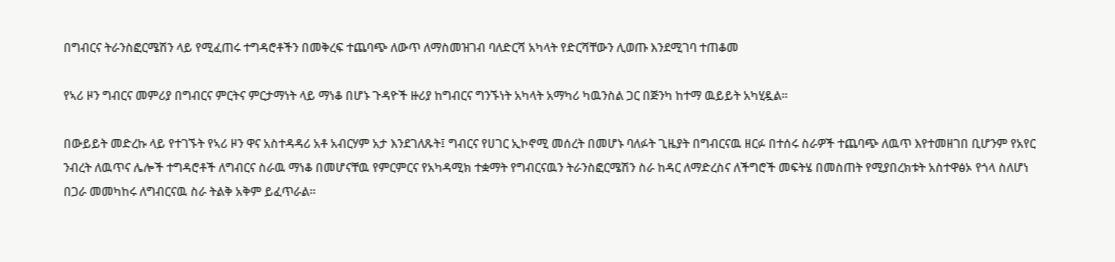በግብርና ትራንስፎርሜሽን ላይ የሚፈጠሩ ተግዳሮቶችን በመቅረፍ ተጨባጭ ለውጥ ለማስመዝገብ ባለድርሻ አካላት የድርሻቸውን ሊወጡ እንደሚገባ ተጠቆመ

የኣሪ ዞን ግብርና መምሪያ በግብርና ምርትና ምርታማነት ላይ ማነቆ በሆኑ ጉዳዮች ዙሪያ ከግብርና ግንኙነት አካላት አማካሪ ካዉንስል ጋር በጅንካ ከተማ ዉይይት አካሂዷል፡፡

በውይይት መድረኩ ላይ የተገኙት የኣሪ ዞን ዋና አስተዳዳሪ አቶ አብርሃም አታ እንደገለጹት፤ ግብርና የሀገር ኢኮኖሚ መሰረት በመሆኑ ባለፉት ጊዜያት በግብርናዉ ዘርፉ በተሰሩ ስራዎች ተጨባጭ ለዉጥ እየተመዘገበ ቢሆንም የአየር ንብረት ለዉጥና ሌሎች ተግዳሮቶች ለግብርና ስራዉ ማነቆ በመሆናቸዉ የምርምርና የአካዳሚክ ተቋማት የግብርናዉን ትራንስፎርሜሽን ስራ ከዳር ለማድረስና ለችግሮች መፍትሄ በመስጠት የሚያበረክቱት አስተዋፅኦ የጎላ ስለሆነ በጋራ መመካከሩ ለግብርናዉ ስራ ትልቅ አቅም ይፈጥራል፡፡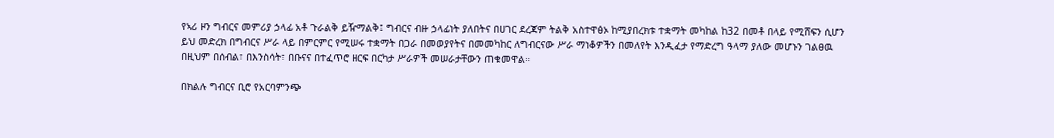የኣሪ ዞን ግብርና መምሪያ ኃላፊ አቶ ጉራልቅ ይዥማልቅ፤ ግብርና ብዙ ኃላፊነት ያለበትና በሀገር ደረጃም ትልቅ አስተዋፅኦ ከሚያበረክቱ ተቋማት መካከል ከ32 በመቶ በላይ የሚሸፍን ሲሆን ይህ መድረክ በግብርና ሥራ ላይ በምርምር የሚሠሩ ተቋማት በጋራ በመወያየትና በመመካከር ለግብርናው ሥራ ማነቆዎችን በመለየት እንዲፈታ የማድረግ ዓላማ ያለው መሆኑን ገልፀዉ በዚህም በሰብል፣ በእንስሳት፣ በቡናና በተፈጥሮ ዘርፍ በርካታ ሥራዎች መሠራታቸውን ጠቁመዋል።

በክልሉ ግብርና ቢሮ የአርባምንጭ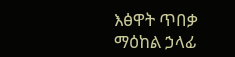እፅዋት ጥበቃ ማዕከል ኃላፊ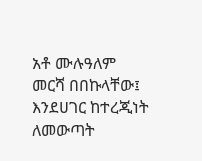አቶ ሙሉዓለም መርሻ በበኩላቸው፤ እንደሀገር ከተረጂነት ለመውጣት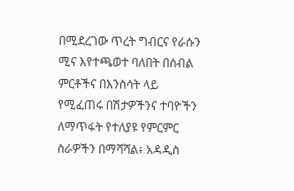በሚደረገው ጥረት ግብርና የራሱን ሚና እየተጫወተ ባለበት በሰብል ምርቶችና በእንስሳት ላይ የሚፈጠሩ በሽታዎችንና ተባዮችን ለማጥፋት የተለያዩ የምርምር ስራዎችን በማሻሻል፥ አዳዲስ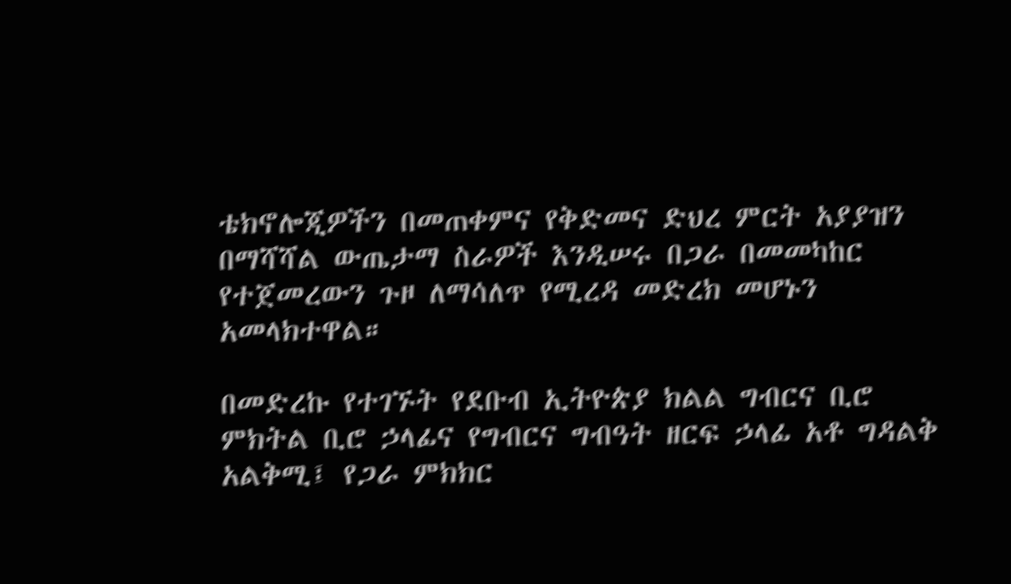ቴክኖሎጂዎችን በመጠቀምና የቅድመና ድህረ ምርት አያያዝን በማሻሻል ውጤታማ ስራዎች እንዲሠሩ በጋራ በመመካከር የተጀመረውን ጉዞ ለማሳለጥ የሚረዳ መድረክ መሆኑን አመላክተዋል።

በመድረኩ የተገኙት የደቡብ ኢትዮጵያ ክልል ግብርና ቢሮ ምክትል ቢሮ ኃላፊና የግብርና ግብዓት ዘርፍ ኃላፊ አቶ ግዳልቅ አልቅሚ፤ የጋራ ምክክር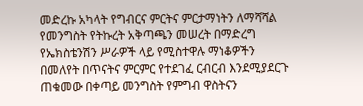መድረኩ አካላት የግብርና ምርትና ምርታማነትን ለማሻሻል የመንግስት የትኩረት አቅጣጫን መሠረት በማድረግ የኤክስቴንሽን ሥራዎች ላይ የሚስተዋሉ ማነቆዎችን በመለየት በጥናትና ምርምር የተደገፈ ርብርብ እንደሚያደርጉ ጠቁመው በቀጣይ መንግስት የምግብ ዋስትናን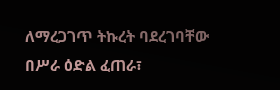ለማረጋገጥ ትኩረት ባደረገባቸው በሥራ ዕድል ፈጠራ፣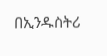በኢንዱስትሪ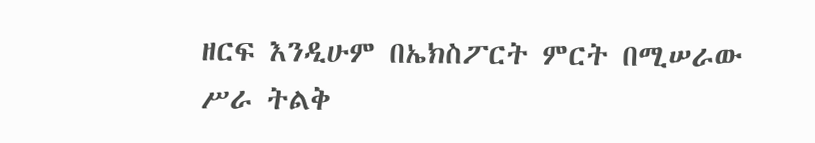ዘርፍ እንዲሁም በኤክስፖርት ምርት በሚሠራው ሥራ ትልቅ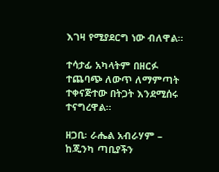እገዛ የሚያደርግ ነው ብለዋል።

ተሳታፊ አካላትም በዘርፉ ተጨባጭ ለውጥ ለማምጣት ተቀናጅተው በትጋት እንደሚሰሩ ተናግረዋል።

ዘጋቢ፡ ራሔል አብራሃም – ከጂንካ ጣቢያችን